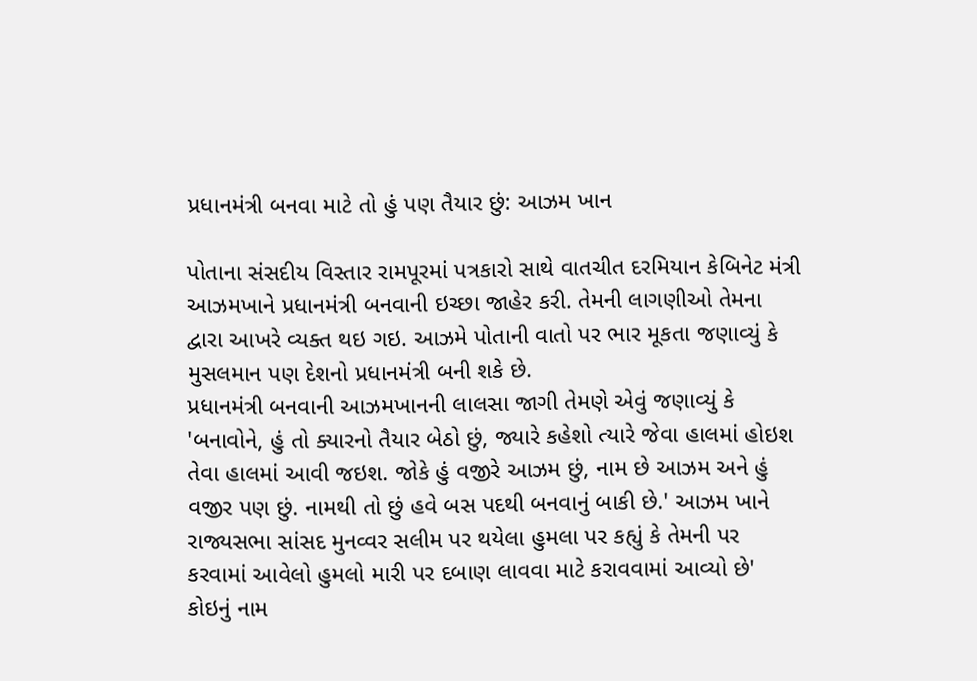પ્રધાનમંત્રી બનવા માટે તો હું પણ તૈયાર છું: આઝમ ખાન

પોતાના સંસદીય વિસ્તાર રામપૂરમાં પત્રકારો સાથે વાતચીત દરમિયાન કેબિનેટ મંત્રી આઝમખાને પ્રધાનમંત્રી બનવાની ઇચ્છા જાહેર કરી. તેમની લાગણીઓ તેમના દ્વારા આખરે વ્યક્ત થઇ ગઇ. આઝમે પોતાની વાતો પર ભાર મૂકતા જણાવ્યું કે મુસલમાન પણ દેશનો પ્રધાનમંત્રી બની શકે છે.
પ્રધાનમંત્રી બનવાની આઝમખાનની લાલસા જાગી તેમણે એવું જણાવ્યું કે 'બનાવોને, હું તો ક્યારનો તૈયાર બેઠો છું, જ્યારે કહેશો ત્યારે જેવા હાલમાં હોઇશ તેવા હાલમાં આવી જઇશ. જોકે હું વજીરે આઝમ છું, નામ છે આઝમ અને હું વજીર પણ છું. નામથી તો છું હવે બસ પદથી બનવાનું બાકી છે.' આઝમ ખાને રાજ્યસભા સાંસદ મુનવ્વર સલીમ પર થયેલા હુમલા પર કહ્યું કે તેમની પર કરવામાં આવેલો હુમલો મારી પર દબાણ લાવવા માટે કરાવવામાં આવ્યો છે'
કોઇનું નામ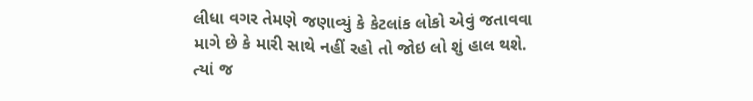લીધા વગર તેમણે જણાવ્યું કે કેટલાંક લોકો એવું જતાવવા માગે છે કે મારી સાથે નહીં રહો તો જોઇ લો શું હાલ થશે. ત્યાં જ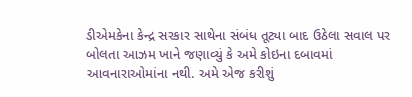ડીએમકેના કેન્દ્ર સરકાર સાથેના સંબંધ તૂટ્યા બાદ ઉઠેલા સવાલ પર બોલતા આઝમ ખાને જણાવ્યું કે અમે કોઇના દબાવમાં આવનારાઓમાંના નથી. અમે એજ કરીશું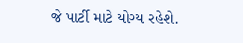જે પાર્ટી માટે યોગ્ય રહેશે.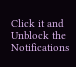Click it and Unblock the Notifications